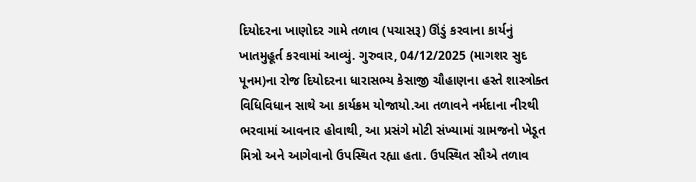દિયોદરના ખાણોદર ગામે તળાવ (પચાસરૂ) ઊંડું કરવાના કાર્યનું ખાતમુહૂર્ત કરવામાં આવ્યું. ગુરુવાર, 04/12/2025 (માગશર સુદ પૂનમ)ના રોજ દિયોદરના ધારાસભ્ય કેસાજી ચૌહાણના હસ્તે શાસ્ત્રોક્ત વિધિવિધાન સાથે આ કાર્યક્રમ યોજાયો.આ તળાવને નર્મદાના નીરથી ભરવામાં આવનાર હોવાથી, આ પ્રસંગે મોટી સંખ્યામાં ગ્રામજનો ખેડૂત મિત્રો અને આગેવાનો ઉપસ્થિત રહ્યા હતા. ઉપસ્થિત સૌએ તળાવ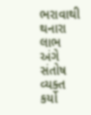ભરાવાથી થનારા લાભ અંગે સંતોષ વ્યક્ત કર્યો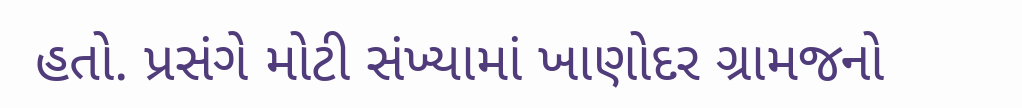હતો. પ્રસંગે મોટી સંખ્યામાં ખાણોદર ગ્રામજનો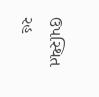ઉપસ્થિત રહ